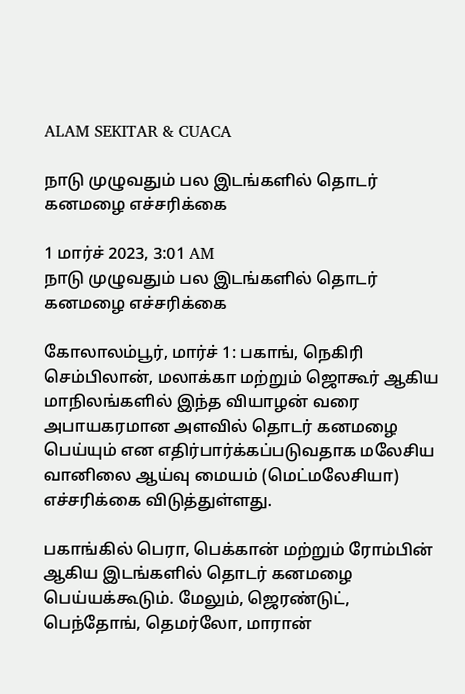ALAM SEKITAR & CUACA

நாடு முழுவதும் பல இடங்களில் தொடர் கனமழை எச்சரிக்கை

1 மார்ச் 2023, 3:01 AM
நாடு முழுவதும் பல இடங்களில் தொடர் கனமழை எச்சரிக்கை

கோலாலம்பூர், மார்ச் 1: பகாங், நெகிரி செம்பிலான், மலாக்கா மற்றும் ஜொகூர் ஆகிய மாநிலங்களில் இந்த வியாழன் வரை அபாயகரமான அளவில் தொடர் கனமழை பெய்யும் என எதிர்பார்க்கப்படுவதாக மலேசிய வானிலை ஆய்வு மையம் (மெட்மலேசியா) எச்சரிக்கை விடுத்துள்ளது.

பகாங்கில் பெரா, பெக்கான் மற்றும் ரோம்பின் ஆகிய இடங்களில் தொடர் கனமழை பெய்யக்கூடும். மேலும், ஜெரண்டுட், பெந்தோங், தெமர்லோ, மாரான்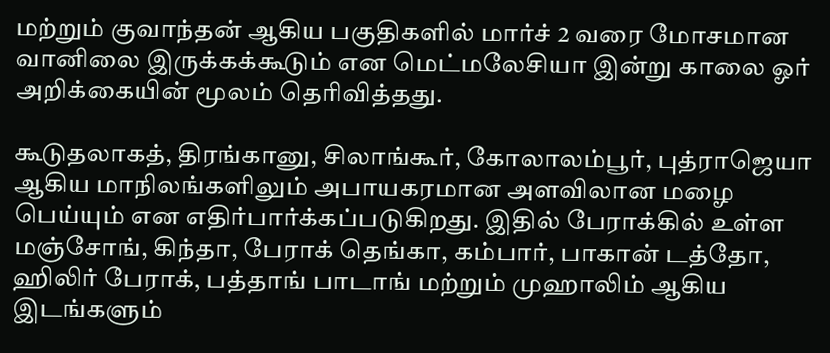மற்றும் குவாந்தன் ஆகிய பகுதிகளில் மார்ச் 2 வரை மோசமான வானிலை இருக்கக்கூடும் என மெட்மலேசியா இன்று காலை ஓர் அறிக்கையின் மூலம் தெரிவித்தது.

கூடுதலாகத், திரங்கானு, சிலாங்கூர், கோலாலம்பூர், புத்ராஜெயா ஆகிய மாநிலங்களிலும் அபாயகரமான அளவிலான மழை பெய்யும் என எதிர்பார்க்கப்படுகிறது. இதில் பேராக்கில் உள்ள மஞ்சோங், கிந்தா, பேராக் தெங்கா, கம்பார், பாகான் டத்தோ, ஹிலிர் பேராக், பத்தாங் பாடாங் மற்றும் முஹாலிம் ஆகிய இடங்களும்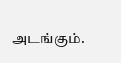அடங்கும்.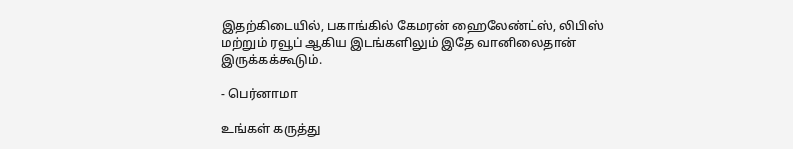இதற்கிடையில், பகாங்கில் கேமரன் ஹைலேண்ட்ஸ், லிபிஸ் மற்றும் ரவூப் ஆகிய இடங்களிலும் இதே வானிலைதான் இருக்கக்கூடும்.

- பெர்னாமா

உங்கள் கருத்து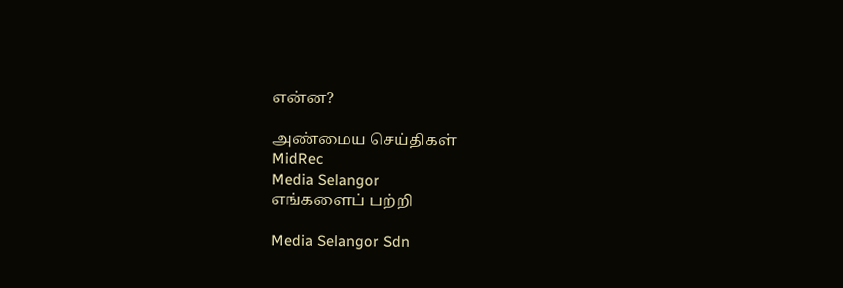என்ன?

அண்மைய செய்திகள்
MidRec
Media Selangor
எங்களைப் பற்றி

Media Selangor Sdn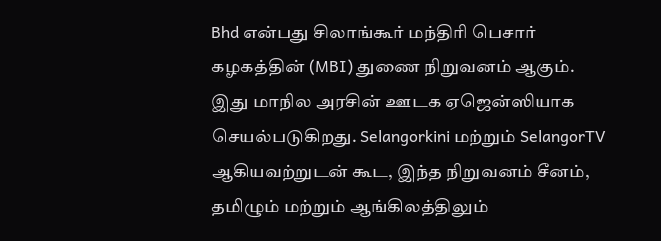Bhd என்பது சிலாங்கூர் மந்திரி பெசார் கழகத்தின் (MBI) துணை நிறுவனம் ஆகும். இது மாநில அரசின் ஊடக ஏஜென்ஸியாக செயல்படுகிறது. Selangorkini மற்றும் SelangorTV ஆகியவற்றுடன் கூட, இந்த நிறுவனம் சீனம், தமிழும் மற்றும் ஆங்கிலத்திலும்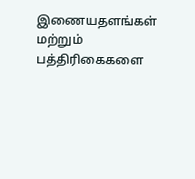இணையதளங்கள் மற்றும் பத்திரிகைகளை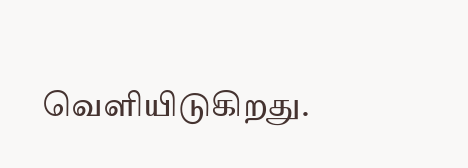வெளியிடுகிறது.